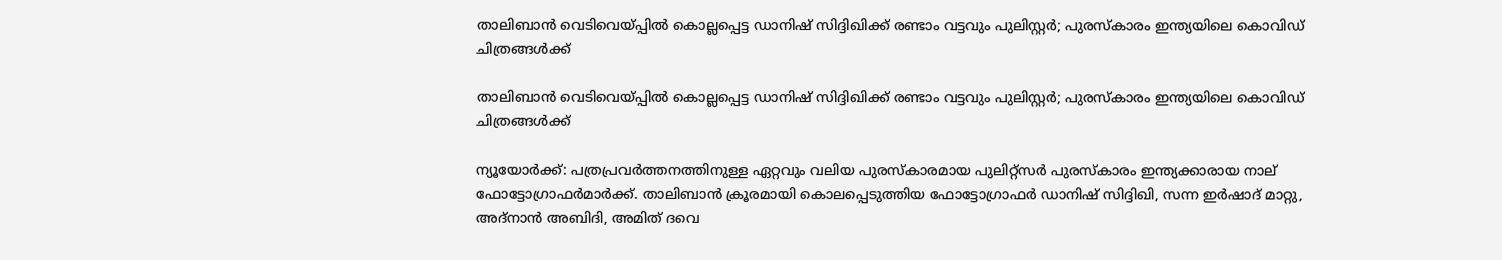താലിബാൻ വെടിവെയ്‍പ്പിൽ കൊല്ലപ്പെട്ട ഡാനിഷ് സിദ്ദിഖിക്ക് രണ്ടാം വട്ടവും പുലിസ്റ്റർ; പുരസ്കാരം ഇന്ത്യയിലെ കൊവിഡ് ചിത്രങ്ങൾക്ക്

താലിബാൻ വെടിവെയ്‍പ്പിൽ കൊല്ലപ്പെട്ട ഡാനിഷ് സിദ്ദിഖിക്ക് രണ്ടാം വട്ടവും പുലിസ്റ്റർ; പുരസ്കാരം ഇന്ത്യയിലെ കൊവിഡ് ചിത്രങ്ങൾക്ക്

ന്യൂയോർക്ക്: പത്രപ്രവർത്തനത്തിനുള്ള ഏറ്റവും വലിയ പുരസ്കാരമായ പുലിറ്റ്‌സർ പുരസ്കാരം ഇന്ത്യക്കാരായ നാല് ഫോട്ടോഗ്രാഫർമാർക്ക്. താലിബാൻ ക്രൂരമായി കൊലപ്പെടുത്തിയ ഫോട്ടോഗ്രാഫർ ഡാനിഷ് സിദ്ദിഖി, സന്ന ഇർഷാദ് മാറ്റു, അദ്‌നാൻ അബിദി, അമിത് ദവെ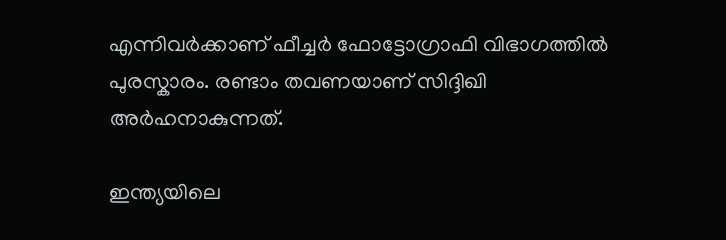എന്നിവർക്കാണ് ഫീച്ചർ ഫോട്ടോഗ്രാഫി വിഭാഗത്തിൽ പുരസ്കാരം. രണ്ടാം തവണയാണ് സിദ്ദിഖി അർഹനാകുന്നത്.

ഇന്ത്യയിലെ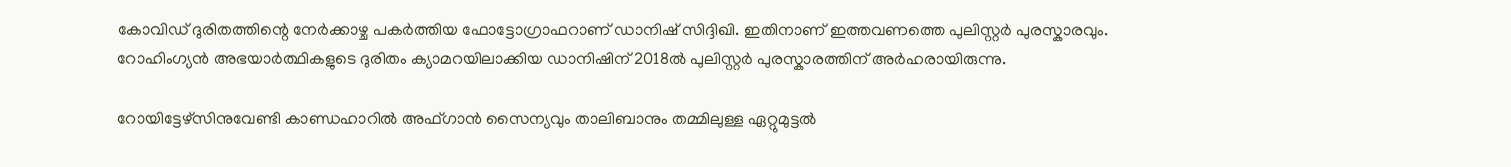കോവിഡ് ദുരിതത്തിന്റെ നേർക്കാഴ്ച പകർത്തിയ ഫോട്ടോഗ്രാഫറാണ് ഡാനിഷ് സിദ്ദിഖി. ഇതിനാണ് ഇത്തവണത്തെ പുലിസ്റ്റർ പുരസ്കാരവും. റോഹിംഗ്യൻ അഭയാർത്ഥികളുടെ ദുരിതം ക്യാമറയിലാക്കിയ ഡാനിഷിന് 2018ൽ പുലിസ്റ്റർ പുരസ്കാരത്തിന് അർഹരായിരുന്നു.

റോയിട്ടേഴ്‌സിനുവേണ്ടി കാണ്ഡഹാറിൽ അഫ്ഗാൻ സൈന്യവും താലിബാനും തമ്മിലുള്ള ഏറ്റുമുട്ടൽ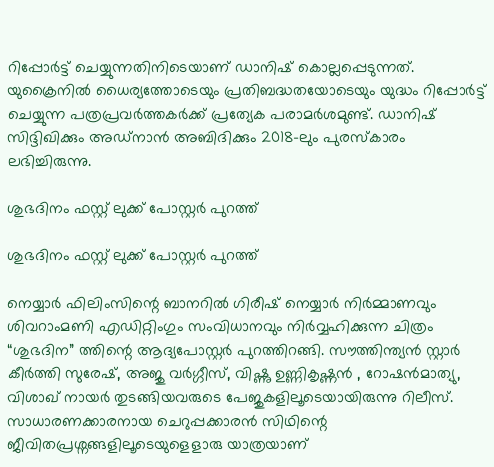റിപ്പോർട്ട് ചെയ്യുന്നതിനിടെയാണ് ഡാനിഷ് കൊല്ലപ്പെടുന്നത്. യുക്രൈനിൽ ധൈര്യത്തോടെയും പ്രതിബദ്ധതയോടെയും യുദ്ധം റിപ്പോർട്ട് ചെയ്യുന്ന പത്രപ്രവർത്തകർക്ക് പ്രത്യേക പരാമർശമുണ്ട്. ഡാനിഷ്‌ സിദ്ദിഖിക്കും അഡ്‌നാൻ അബിദിക്കും 2018-ലും പുരസ്കാരം ലഭിച്ചിരുന്നു.

ശുഭദിനം ഫസ്റ്റ് ലുക്ക് പോസ്റ്റർ പുറത്ത്

ശുഭദിനം ഫസ്റ്റ് ലുക്ക് പോസ്റ്റർ പുറത്ത്

നെയ്യാർ ഫിലിംസിന്റെ ബാനറിൽ ഗിരീഷ് നെയ്യാർ നിർമ്മാണവും ശിവറാംമണി എഡിറ്റിംഗും സംവിധാനവും നിർവ്വഹിക്കുന്ന ചിത്രം “ശുഭദിന” ത്തിന്റെ ആദ്യപോസ്റ്റർ പുറത്തിറങ്ങി. സൗത്തിന്ത്യൻ സ്റ്റാർ കീർത്തി സുരേഷ്, അജു വർഗ്ഗീസ്, വിഷ്ണു ഉണ്ണികൃഷ്ണൻ , റോഷൻമാത്യു, വിശാഖ് നായർ തുടങ്ങിയവരുടെ പേജുകളിലൂടെയായിരുന്നു റിലീസ്. സാധാരണക്കാരനായ ചെറുപ്പക്കാരൻ സിഥിന്റെ ജീവിതപ്രശ്നങ്ങളിലൂടെയുളെളാരു യാത്രയാണ്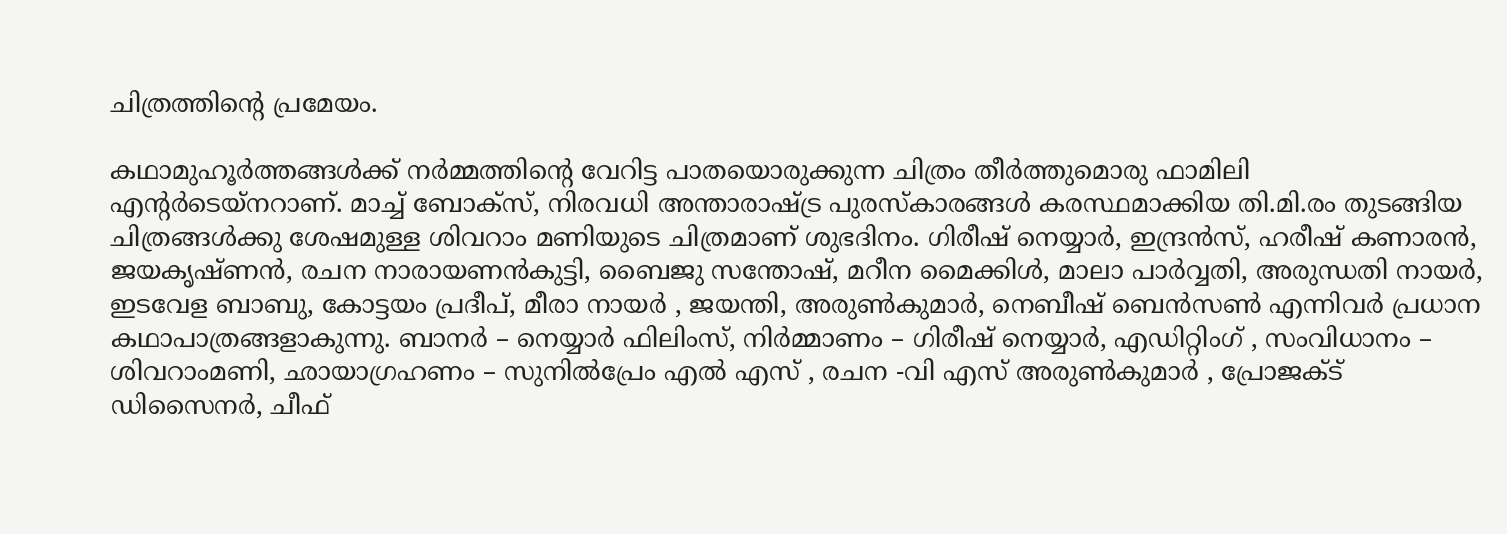ചിത്രത്തിന്റെ പ്രമേയം.

കഥാമുഹൂർത്തങ്ങൾക്ക് നർമ്മത്തിന്റെ വേറിട്ട പാതയൊരുക്കുന്ന ചിത്രം തീർത്തുമൊരു ഫാമിലി എന്റർടെയ്നറാണ്. മാച്ച് ബോക്സ്, നിരവധി അന്താരാഷ്ട്ര പുരസ്കാരങ്ങൾ കരസ്ഥമാക്കിയ തി.മി.രം തുടങ്ങിയ ചിത്രങ്ങൾക്കു ശേഷമുള്ള ശിവറാം മണിയുടെ ചിത്രമാണ് ശുഭദിനം. ഗിരീഷ് നെയ്യാർ, ഇന്ദ്രൻസ്, ഹരീഷ് കണാരൻ, ജയകൃഷ്ണൻ, രചന നാരായണൻകുട്ടി, ബൈജു സന്തോഷ്, മറീന മൈക്കിൾ, മാലാ പാർവ്വതി, അരുന്ധതി നായർ, ഇടവേള ബാബു, കോട്ടയം പ്രദീപ്, മീരാ നായർ , ജയന്തി, അരുൺകുമാർ, നെബീഷ് ബെൻസൺ എന്നിവർ പ്രധാന കഥാപാത്രങ്ങളാകുന്നു. ബാനർ – നെയ്യാർ ഫിലിംസ്, നിർമ്മാണം – ഗിരീഷ് നെയ്യാർ, എഡിറ്റിംഗ് , സംവിധാനം – ശിവറാംമണി, ഛായാഗ്രഹണം – സുനിൽപ്രേം എൽ എസ് , രചന -വി എസ് അരുൺകുമാർ , പ്രോജക്ട് ഡിസൈനർ, ചീഫ്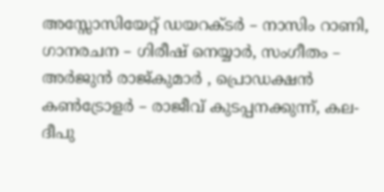അസ്സോസിയേറ്റ് ഡയറക്ടർ – നാസിം റാണി, ഗാനരചന – ഗിരീഷ് നെയ്യാർ, സംഗീതം – അർജുൻ രാജ്കുമാർ , പ്രൊഡക്ഷൻ കൺട്രോളർ – രാജീവ് കുടപ്പനക്കുന്ന്, കല-ദീപു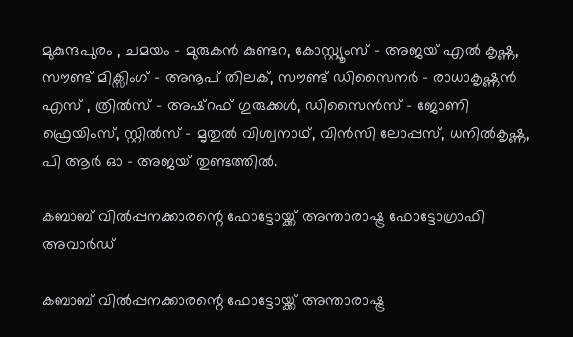മുകുന്ദപുരം , ചമയം – മുരുകൻ കുണ്ടറ, കോസ്റ്റ്യൂംസ് – അജയ് എൽ കൃഷ്ണ, സൗണ്ട് മിക്സിംഗ് – അനൂപ് തിലക്, സൗണ്ട് ഡിസൈനർ – രാധാകൃഷ്ണൻ എസ് , ത്രിൽസ് – അഷ്റഫ് ഗുരുക്കൾ, ഡിസൈൻസ് – ജോണി ഫ്രെയിംസ്, സ്റ്റിൽസ് – മൃതുൽ വിശ്വനാഥ്, വിൻസി ലോപ്പസ്, ധനിൽകൃഷ്ണ, പി ആർ ഓ – അജയ് തുണ്ടത്തിൽ.

കബാബ് വിൽപ്പനക്കാരന്റെ ഫോട്ടോയ്ക്ക് അന്താരാഷ്ട്ര ഫോട്ടോഗ്രാഫി അവാർഡ്

കബാബ് വിൽപ്പനക്കാരന്റെ ഫോട്ടോയ്ക്ക് അന്താരാഷ്ട്ര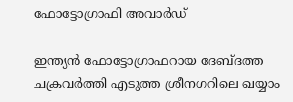ഫോട്ടോഗ്രാഫി അവാർഡ്

ഇന്ത്യൻ ഫോട്ടോഗ്രാഫറായ ദേബ്ദത്ത ചക്രവർത്തി എടുത്ത ശ്രീനഗറിലെ ഖയ്യാം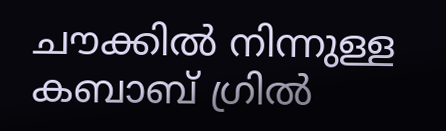ചൗക്കിൽ നിന്നുള്ള കബാബ് ഗ്രിൽ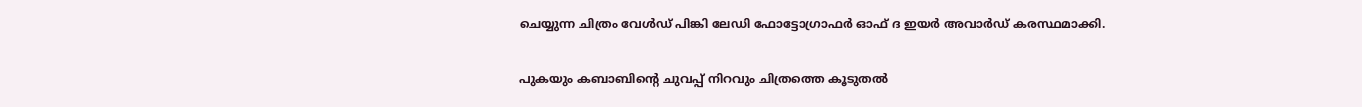ചെയ്യുന്ന ചിത്രം വേൾഡ് പിങ്കി ലേഡി ഫോട്ടോഗ്രാഫർ ഓഫ് ദ ഇയർ അവാർഡ് കരസ്ഥമാക്കി.

പുകയും കബാബിന്റെ ചുവപ്പ് നിറവും ചിത്രത്തെ കൂടുതൽ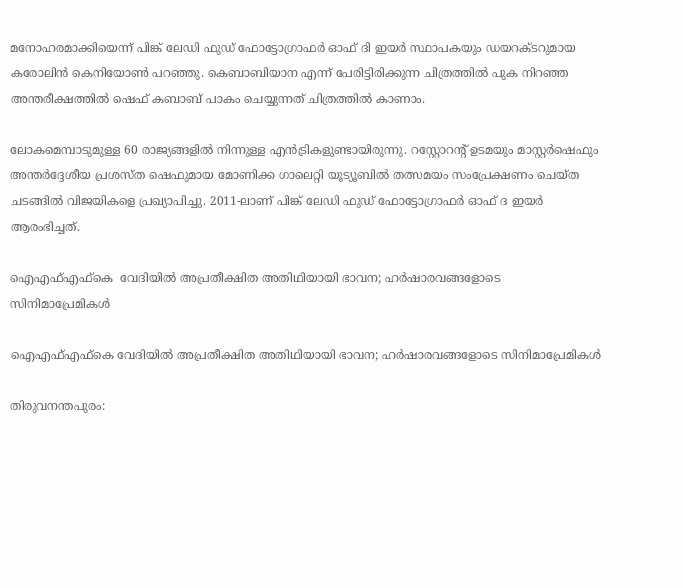മനോഹരമാക്കിയെന്ന് പിങ്ക് ലേഡി ഫുഡ് ഫോട്ടോഗ്രാഫർ ഓഫ് ദി ഇയർ സ്ഥാപകയും ഡയറക്ടറുമായ കരോലിൻ കെനിയോൺ പറഞ്ഞു. കെബാബിയാന എന്ന് പേരിട്ടിരിക്കുന്ന ചിത്രത്തിൽ പുക നിറഞ്ഞ അന്തരീക്ഷത്തിൽ ഷെഫ് കബാബ് പാകം ചെയ്യുന്നത് ചിത്രത്തിൽ കാണാം.

ലോകമെമ്പാടുമുള്ള 60 രാജ്യങ്ങളിൽ നിന്നുള്ള എൻട്രികളുണ്ടായിരുന്നു. റസ്റ്റോറന്റ് ഉടമയും മാസ്റ്റർഷെഫും അന്തർദ്ദേശീയ പ്രശസ്ത ഷെഫുമായ മോണിക്ക ഗാലെറ്റി യൂട്യൂബിൽ തത്സമയം സംപ്രേക്ഷണം ചെയ്ത ചടങ്ങിൽ വിജയികളെ പ്രഖ്യാപിച്ചു. 2011-ലാണ് പിങ്ക് ലേഡി ഫുഡ് ഫോട്ടോഗ്രാഫർ ഓഫ് ദ ഇയർ ആരംഭിച്ചത്.

ഐഎഫ്എഫ്കെ  വേദിയില്‍ അപ്രതീക്ഷിത അതിഥിയായി ഭാവന; ഹര്‍ഷാരവങ്ങളോടെ സിനിമാപ്രേമികള്‍

ഐഎഫ്എഫ്കെ വേദിയില്‍ അപ്രതീക്ഷിത അതിഥിയായി ഭാവന; ഹര്‍ഷാരവങ്ങളോടെ സിനിമാപ്രേമികള്‍

തിരുവനന്തപുരം: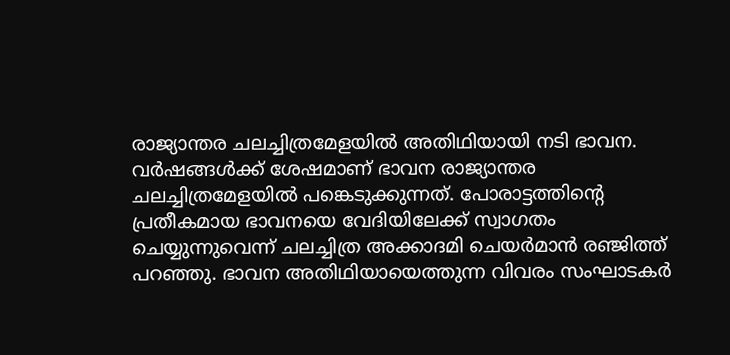രാജ്യാന്തര ചലച്ചിത്രമേളയില്‍ അതിഥിയായി നടി ഭാവന. വര്‍ഷങ്ങള്‍ക്ക് ശേഷമാണ് ഭാവന രാജ്യാന്തര ചലച്ചിത്രമേളയില്‍ പങ്കെടുക്കുന്നത്. പോരാട്ടത്തിന്റെ പ്രതീകമായ ഭാവനയെ വേദിയിലേക്ക് സ്വാഗതം ചെയ്യുന്നുവെന്ന് ചലച്ചിത്ര അക്കാദമി ചെയര്‍മാന്‍ രഞ്ജിത്ത് പറഞ്ഞു. ഭാവന അതിഥിയായെത്തുന്ന വിവരം സംഘാടകര്‍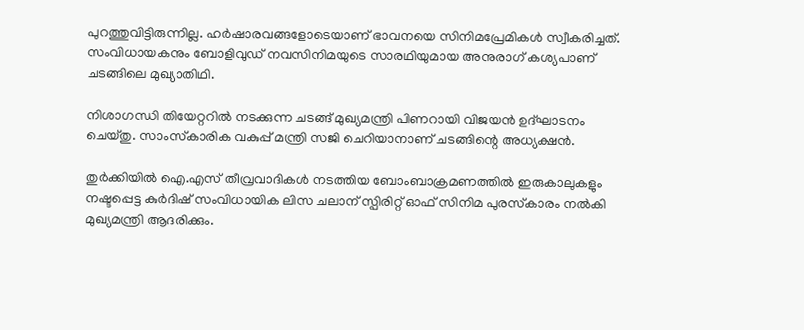പുറത്തുവിട്ടിരുന്നില്ല. ഹര്‍ഷാരവങ്ങളോടെയാണ് ഭാവനയെ സിനിമപ്രേമികള്‍ സ്വീകരിച്ചത്. സംവിധായകനും ബോളിവുഡ് നവസിനിമയുടെ സാരഥിയുമായ അനുരാഗ് കശ്യപാണ് ചടങ്ങിലെ മുഖ്യാതിഥി.

നിശാഗന്ധി തിയേറ്ററില്‍ നടക്കുന്ന ചടങ്ങ് മുഖ്യമന്ത്രി പിണറായി വിജയന്‍ ഉദ്ഘാടനം ചെയ്തു. സാംസ്‌കാരിക വകുപ്പ് മന്ത്രി സജി ചെറിയാനാണ് ചടങ്ങിന്റെ അധ്യക്ഷന്‍.

തുര്‍ക്കിയില്‍ ഐ.എസ് തീവ്രവാദികള്‍ നടത്തിയ ബോംബാക്രമണത്തില്‍ ഇരുകാലുകളും നഷ്ടപ്പെട്ട കുര്‍ദിഷ് സംവിധായിക ലിസ ചലാന് സ്പിരിറ്റ് ഓഫ് സിനിമ പുരസ്‌കാരം നല്‍കി മുഖ്യമന്ത്രി ആദരിക്കും.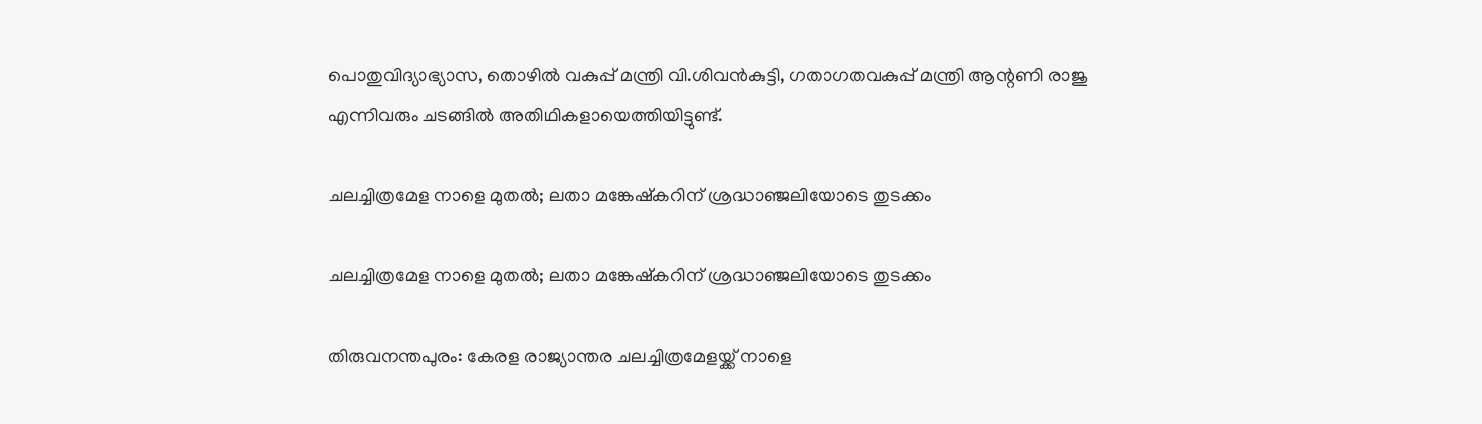പൊതുവിദ്യാഭ്യാസ, തൊഴില്‍ വകുപ്പ് മന്ത്രി വി.ശിവന്‍കുട്ടി, ഗതാഗതവകുപ്പ് മന്ത്രി ആന്റണി രാജു എന്നിവരും ചടങ്ങില്‍ അതിഥികളായെത്തിയിട്ടുണ്ട്.

ചലച്ചിത്രമേള നാളെ മുതൽ; ലതാ മങ്കേഷ്കറിന് ശ്രദ്ധാഞ്ജലിയോടെ തുടക്കം

ചലച്ചിത്രമേള നാളെ മുതൽ; ലതാ മങ്കേഷ്കറിന് ശ്രദ്ധാഞ്ജലിയോടെ തുടക്കം

തിരുവനന്തപുരം: കേരള രാജ്യാന്തര ചലച്ചിത്രമേളയ്ക്ക് നാളെ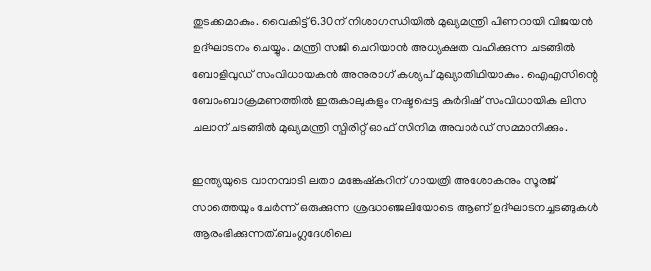തുടക്കമാകും. വൈകിട്ട് 6.30ന് നിശാഗന്ധിയിൽ മുഖ്യമന്ത്രി പിണറായി വിജയൻ ഉദ്ഘാടനം ചെയ്യും. മന്ത്രി സജി ചെറിയാൻ അധ്യക്ഷത വഹിക്കുന്ന ചടങ്ങിൽ ബോളിവുഡ് സംവിധായകൻ അനുരാഗ് കശ്യപ് മുഖ്യാതിഥിയാകും. ഐഎസിന്റെ ബോംബാക്രമണത്തിൽ ഇരുകാലുകളും നഷ്ടപ്പെട്ട കുർദിഷ് സംവിധായിക ലിസ ചലാന് ചടങ്ങിൽ മുഖ്യമന്ത്രി സ്പിരിറ്റ് ഓഫ് സിനിമ അവാർഡ് സമ്മാനിക്കും.

ഇന്ത്യയുടെ വാനമ്പാടി ലതാ മങ്കേഷ്കറിന് ഗായത്രി അശോകനും സൂരജ് സാത്തെയും ചേർന്ന് ഒരുക്കുന്ന ശ്രദ്ധാഞ്ജലിയോടെ ആണ് ഉദ്ഘാടനച്ചടങ്ങുകൾ ആരംഭിക്കുന്നത്.ബംഗ്ലദേശിലെ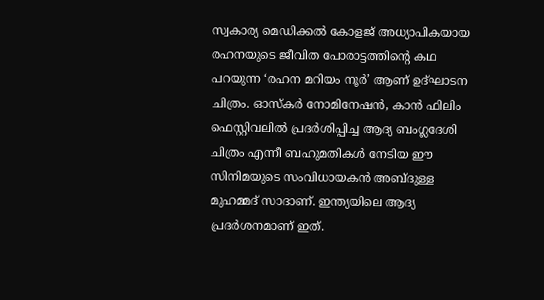സ്വകാര്യ മെഡിക്കൽ കോളജ് അധ്യാപികയായ രഹനയുടെ ജീവിത പോരാട്ടത്തിന്റെ കഥ പറയുന്ന ‘രഹന മറിയം നൂർ’ ആണ് ഉദ്ഘാടന ചിത്രം. ഓസ്കർ നോമിനേഷൻ, കാൻ ഫിലിം ഫെസ്റ്റിവലിൽ പ്രദർശിപ്പിച്ച ആദ്യ ബംഗ്ലദേശി ചിത്രം എന്നീ ബഹുമതികൾ നേടിയ ഈ സിനിമയുടെ സംവിധായകൻ അബ്‍ദുള്ള മുഹമ്മദ് സാദാണ്. ഇന്ത്യയിലെ ആദ്യ പ്രദർശനമാണ് ഇത്.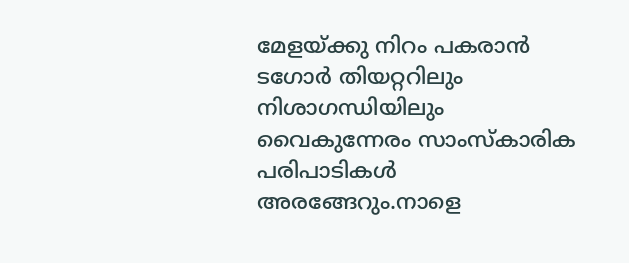മേളയ്ക്കു നിറം പകരാൻ ടഗോർ തിയറ്ററിലും നിശാഗന്ധിയിലും വൈകുന്നേരം സാംസ്‌കാരിക പരിപാടികൾ അരങ്ങേറും.നാളെ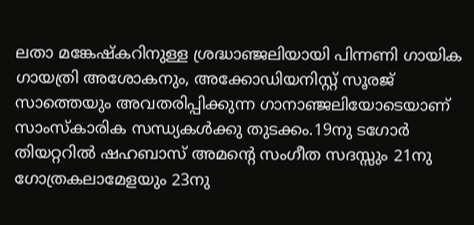ലതാ മങ്കേഷ്‌കറിനുള്ള ശ്രദ്ധാഞ്ജലിയായി പിന്നണി ഗായിക ഗായത്രി അശോകനും, അക്കോഡിയനിസ്റ്റ് സൂരജ് സാത്തെയും അവതരിപ്പിക്കുന്ന ഗാനാഞ്ജലിയോടെയാണ് സാംസ്കാരിക സന്ധ്യകൾക്കു തുടക്കം.19നു ടഗോർ തിയറ്ററിൽ ഷഹബാസ് അമന്റെ സംഗീത സദസ്സും 21നു ഗോത്രകലാമേളയും 23നു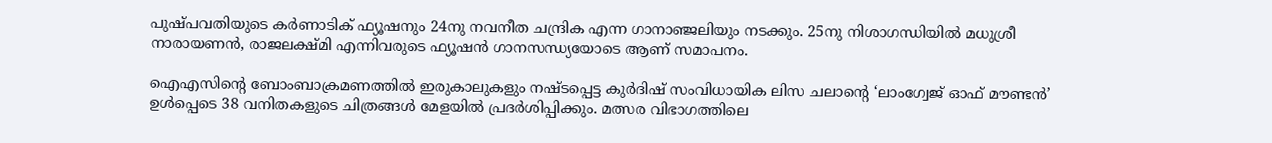പുഷ്പവതിയുടെ കർണാടിക് ഫ്യൂഷനും 24നു നവനീത ചന്ദ്രിക എന്ന ഗാനാഞ്ജലിയും നടക്കും. 25നു നിശാഗന്ധിയിൽ മധുശ്രീ നാരായണൻ, രാജലക്ഷ്മി എന്നിവരുടെ ഫ്യൂഷൻ ഗാനസന്ധ്യയോടെ ആണ് സമാപനം.

ഐഎസിന്റെ ബോംബാക്രമണത്തിൽ ഇരുകാലുകളും നഷ്ടപ്പെട്ട കുർദിഷ് സംവിധായിക ലിസ ചലാന്റെ ‘ലാംഗ്വേജ് ഓഫ് മൗണ്ടൻ’ ഉൾപ്പെടെ 38 വനിതകളുടെ ചിത്രങ്ങൾ മേളയിൽ പ്രദർശിപ്പിക്കും. മത്സര വിഭാഗത്തിലെ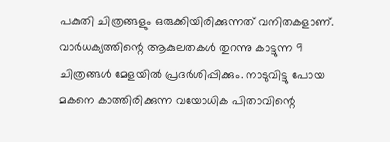പകുതി ചിത്രങ്ങളും ഒരുക്കിയിരിക്കുന്നത് വനിതകളാണ്. വാർധക്യത്തിന്റെ ആകുലതകൾ തുറന്നു കാട്ടുന്ന 9 ചിത്രങ്ങൾ മേളയിൽ പ്രദർശിപ്പിക്കും. നാടുവിട്ടു പോയ മകനെ കാത്തിരിക്കുന്ന വയോധിക പിതാവിന്റെ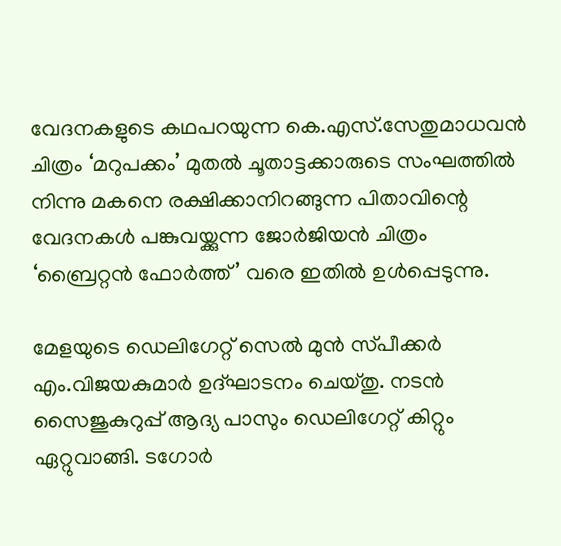വേദനകളുടെ കഥപറയുന്ന കെ.എസ്.സേതുമാധവൻ ചിത്രം ‘മറുപക്കം’ മുതൽ ചൂതാട്ടക്കാരുടെ സംഘത്തിൽ നിന്നു മകനെ രക്ഷിക്കാനിറങ്ങുന്ന പിതാവിന്റെ വേദനകൾ പങ്കുവയ്ക്കുന്ന ജോർജിയൻ ചിത്രം ‘ബ്രൈറ്റൻ ഫോർത്ത്’ വരെ ഇതിൽ ഉൾപ്പെടുന്നു.

മേളയുടെ ഡെലിഗേറ്റ് സെൽ മുൻ സ്‌പീക്കർ എം.വിജയകുമാർ ഉദ്ഘാടനം ചെയ്തു. നടൻ സൈജുകുറുപ്പ് ആദ്യ പാസും ഡെലിഗേറ്റ് കിറ്റും ഏറ്റുവാങ്ങി. ടഗോർ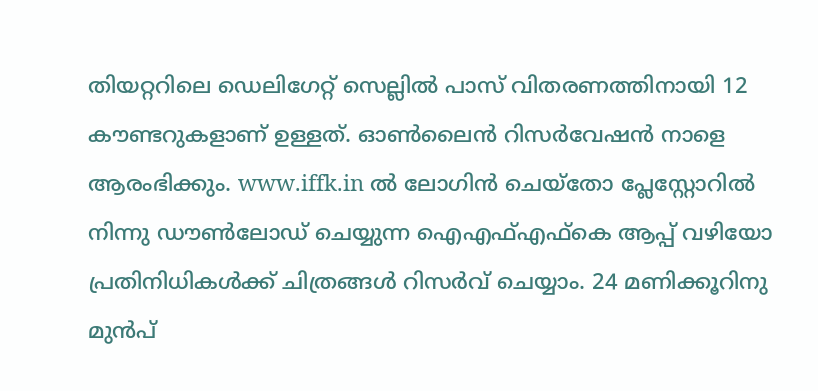തിയറ്ററിലെ ഡെലിഗേറ്റ് സെല്ലിൽ പാസ് വിതരണത്തിനായി 12 കൗണ്ടറുകളാണ് ഉള്ളത്. ഓൺലൈൻ റിസർവേഷൻ നാളെ ആരംഭിക്കും. www.iffk.in ൽ ലോഗിൻ ചെയ്‌തോ പ്ലേസ്റ്റോറിൽ നിന്നു ഡൗൺലോഡ് ചെയ്യുന്ന ഐഎഫ്എഫ്കെ ആപ്പ് വഴിയോ പ്രതിനിധികൾക്ക് ചിത്രങ്ങൾ റിസർവ് ചെയ്യാം. 24 മണിക്കൂറിനു മുൻപ്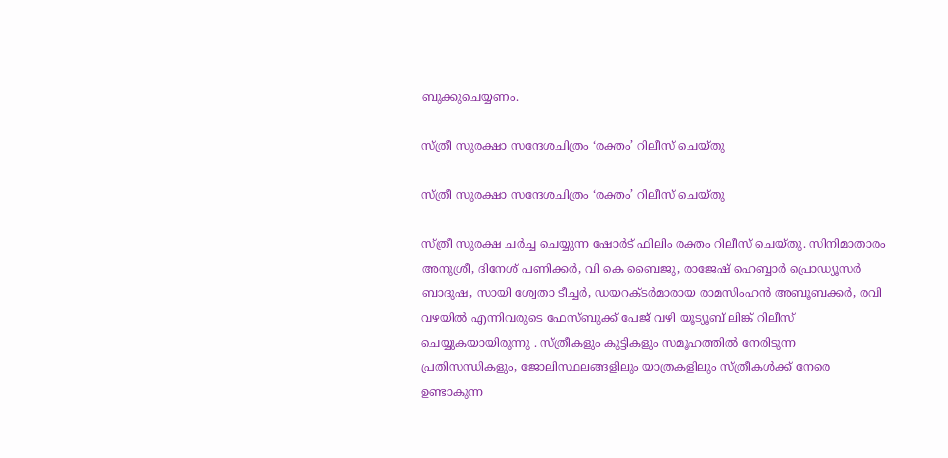ബുക്കുചെയ്യണം.

സ്ത്രീ സുരക്ഷാ സന്ദേശചിത്രം ‘രക്തം’ റിലീസ് ചെയ്തു

സ്ത്രീ സുരക്ഷാ സന്ദേശചിത്രം ‘രക്തം’ റിലീസ് ചെയ്തു

സ്ത്രീ സുരക്ഷ ചർച്ച ചെയ്യുന്ന ഷോർട് ഫിലിം രക്തം റിലീസ് ചെയ്തു. സിനിമാതാരം അനുശ്രീ, ദിനേശ് പണിക്കർ, വി കെ ബൈജു, രാജേഷ് ഹെബ്ബാർ പ്രൊഡ്യൂസർ ബാദുഷ, സായി ശ്വേതാ ടീച്ചർ, ഡയറക്ടർമാരായ രാമസിംഹൻ അബൂബക്കർ, രവി വഴയിൽ എന്നിവരുടെ ഫേസ്ബുക്ക് പേജ് വഴി യൂട്യൂബ് ലിങ്ക് റിലീസ് ചെയ്യുകയായിരുന്നു . സ്ത്രീകളും കുട്ടികളും സമൂഹത്തിൽ നേരിടുന്ന പ്രതിസന്ധികളും, ജോലിസ്ഥലങ്ങളിലും യാത്രകളിലും സ്ത്രീകൾക്ക് നേരെ ഉണ്ടാകുന്ന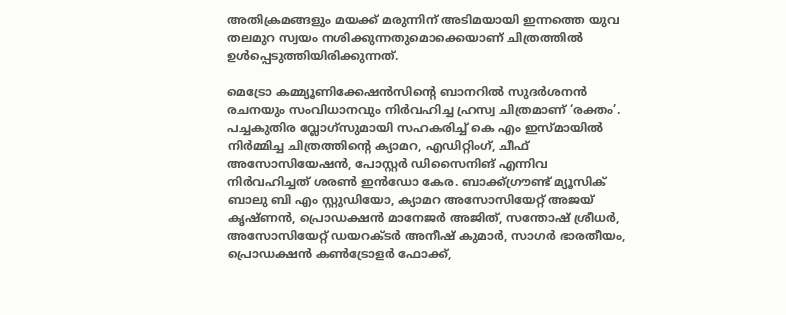അതിക്രമങ്ങളും മയക്ക് മരുന്നിന് അടിമയായി ഇന്നത്തെ യുവ തലമുറ സ്വയം നശിക്കുന്നതുമൊക്കെയാണ് ചിത്രത്തിൽ ഉൾപ്പെടുത്തിയിരിക്കുന്നത്.

മെട്രോ കമ്മ്യൂണിക്കേഷൻസിന്റെ ബാനറിൽ സുദർശനൻ രചനയും സംവിധാനവും നിർവഹിച്ച ഹ്രസ്വ ചിത്രമാണ് ‘രക്തം’. പച്ചകുതിര വ്ലോഗ്സുമായി സഹകരിച്ച് കെ എം ഇസ്മായിൽ നിർമ്മിച്ച ചിത്രത്തിന്റെ ക്യാമറ, എഡിറ്റിംഗ്, ചീഫ് അസോസിയേഷൻ, പോസ്റ്റർ ഡിസൈനിങ് എന്നിവ നിർവഹിച്ചത് ശരൺ ഇൻഡോ കേര. ബാക്ക്ഗ്രൗണ്ട് മ്യൂസിക് ബാലു ബി എം സ്റ്റുഡിയോ, ക്യാമറ അസോസിയേറ്റ് അജയ് കൃഷ്ണൻ, പ്രൊഡക്ഷൻ മാനേജർ അജിത്, സന്തോഷ്‌ ശ്രീധർ, അസോസിയേറ്റ് ഡയറക്ടർ അനീഷ് കുമാർ, സാഗർ ഭാരതീയം, പ്രൊഡക്ഷൻ കൺട്രോളർ ഫോക്ക്,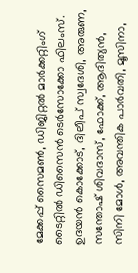മേക്കപ്പ് സൈമൺ, ഡിജിറ്റൽ മാർക്കറ്റിംഗ് ടൈറ്റിൽ ഡിസൈൻ ടെർസോക്കോ ഫിലംസ്. ഉദയൻ കൊക്കോട്, ദിലീപ് സ്വദേശി, അരുണ, സന്തോഷ് ശിവദാസ്, ഫോക്ക്, ആദിത്യൻ, സിനി മോൾ, അവന്തിക പാർവതി, മൂസിനാ,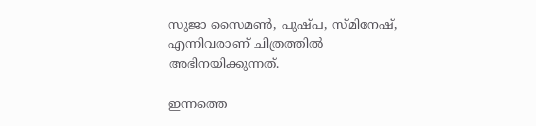സുജാ സൈമൺ, പുഷ്പ, സ്മിനേഷ്, എന്നിവരാണ് ചിത്രത്തിൽ അഭിനയിക്കുന്നത്.

ഇന്നത്തെ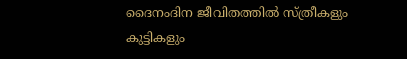ദൈനംദിന ജീവിതത്തിൽ സ്ത്രീകളും കുട്ടികളും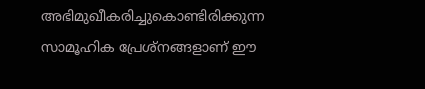അഭിമുഖീകരിച്ചുകൊണ്ടിരിക്കുന്ന സാമൂഹിക പ്രേശ്നങ്ങളാണ് ഈ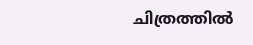ചിത്രത്തിൽ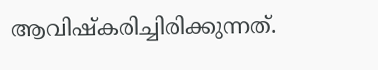ആവിഷ്കരിച്ചിരിക്കുന്നത്.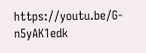https://youtu.be/G-n5yAK1edk